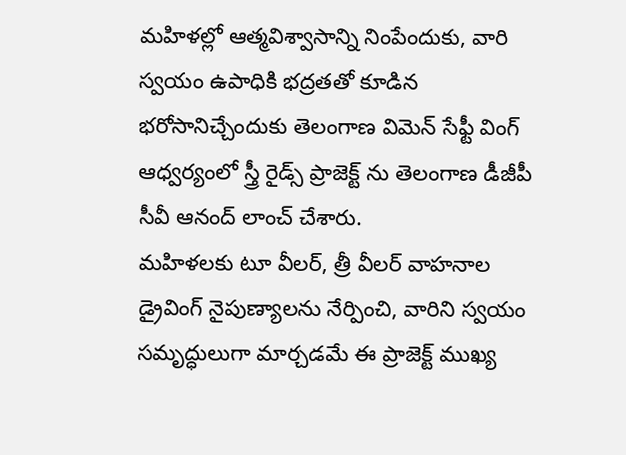మహిళల్లో ఆత్మవిశ్వాసాన్ని నింపేందుకు, వారి స్వయం ఉపాధికి భద్రతతో కూడిన భరోసానిచ్చేందుకు తెలంగాణ విమెన్ సేఫ్టీ వింగ్ ఆధ్వర్యంలో స్త్రీ రైడ్స్ ప్రాజెక్ట్ ను తెలంగాణ డీజీపీ సీవీ ఆనంద్ లాంచ్ చేశారు.
మహిళలకు టూ వీలర్, త్రీ వీలర్ వాహనాల డ్రైవింగ్ నైపుణ్యాలను నేర్పించి, వారిని స్వయం సమృద్ధులుగా మార్చడమే ఈ ప్రాజెక్ట్ ముఖ్య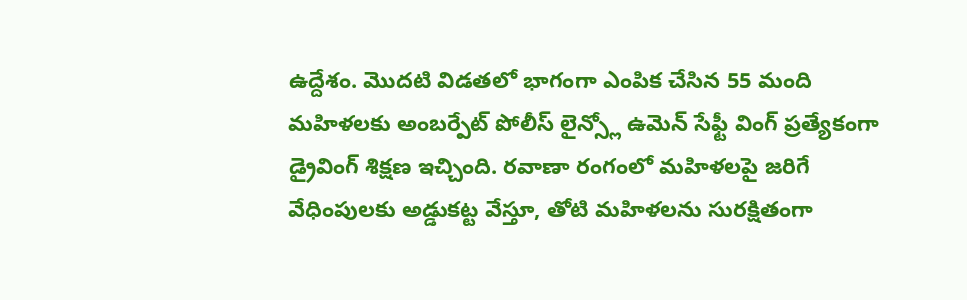ఉద్దేశం. మొదటి విడతలో భాగంగా ఎంపిక చేసిన 55 మంది మహిళలకు అంబర్పేట్ పోలీస్ లైన్స్లో ఉమెన్ సేఫ్టీ వింగ్ ప్రత్యేకంగా డ్రైవింగ్ శిక్షణ ఇచ్చింది. రవాణా రంగంలో మహిళలపై జరిగే వేధింపులకు అడ్డుకట్ట వేస్తూ, తోటి మహిళలను సురక్షితంగా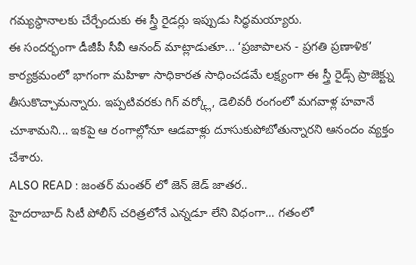గమ్యస్థానాలకు చేర్చేందుకు ఈ స్త్రీ రైడర్లు ఇప్పుడు సిద్ధమయ్యారు.
ఈ సందర్భంగా డీజీపీ సీవీ ఆనంద్ మాట్లాడుతూ... ‘ప్రజాపాలన - ప్రగతి ప్రణాళిక’ కార్యక్రమంలో భాగంగా మహిళా సాధికారత సాధించడమే లక్ష్యంగా ఈ స్త్రీ రైడ్స్ ప్రాజెక్ట్ను తీసుకొచ్చామన్నారు. ఇప్పటివరకు గిగ్ వర్క్లో, డెలివరీ రంగంలో మగవాళ్ల హవానే చూశామని... ఇకపై ఆ రంగాల్లోనూ ఆడవాళ్లు దూసుకుపోబోతున్నారని ఆనందం వ్యక్తం చేశారు.
ALSO READ : జంతర్ మంతర్ లో జెన్ జెడ్ జాతర..
హైదరాబాద్ సిటీ పోలీస్ చరిత్రలోనే ఎన్నడూ లేని విధంగా... గతంలో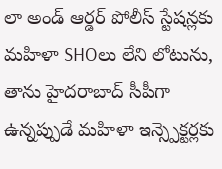లా అండ్ ఆర్డర్ పోలీస్ స్టేషన్లకు మహిళా SHOలు లేని లోటును, తాను హైదరాబాద్ సీపీగా ఉన్నప్పుడే మహిళా ఇన్స్పెక్టర్లకు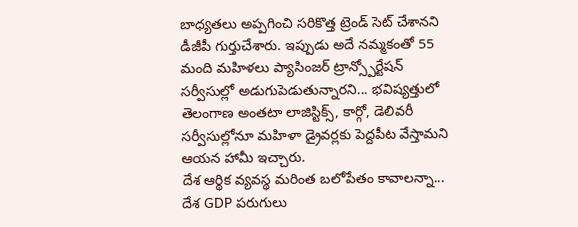బాధ్యతలు అప్పగించి సరికొత్త ట్రెండ్ సెట్ చేశానని డీజీపీ గుర్తుచేశారు. ఇప్పుడు అదే నమ్మకంతో 55 మంది మహిళలు ప్యాసింజర్ ట్రాన్స్పోర్టేషన్ సర్వీసుల్లో అడుగుపెడుతున్నారని... భవిష్యత్తులో తెలంగాణ అంతటా లాజిస్టిక్స్, కార్గో, డెలివరీ సర్వీసుల్లోనూ మహిళా డ్రైవర్లకు పెద్దపీట వేస్తామని ఆయన హామీ ఇచ్చారు.
దేశ ఆర్థిక వ్యవస్థ మరింత బలోపేతం కావాలన్నా... దేశ GDP పరుగులు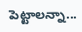పెట్టాలన్నా...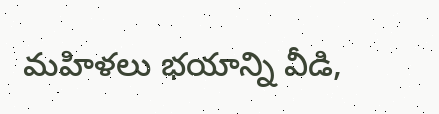మహిళలు భయాన్ని వీడి,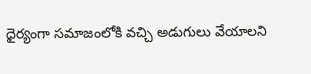ధైర్యంగా సమాజంలోకి వచ్చి అడుగులు వేయాలని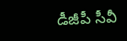డీజీపీ సీవీ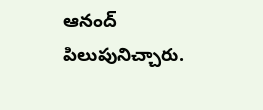ఆనంద్ పిలుపునిచ్చారు.